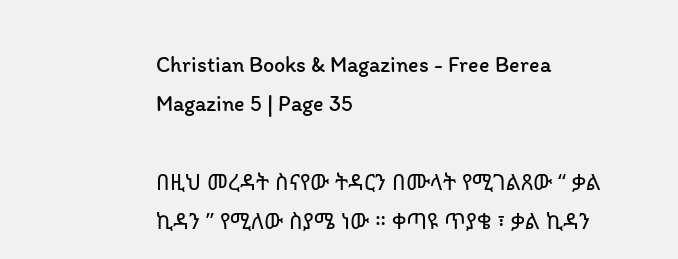Christian Books & Magazines - Free Berea Magazine 5 | Page 35

በዚህ መረዳት ስናየው ትዳርን በሙላት የሚገልጸው “ ቃል ኪዳን ” የሚለው ስያሜ ነው ። ቀጣዩ ጥያቄ ፣ ቃል ኪዳን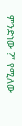ምንድነው ?” የሚለው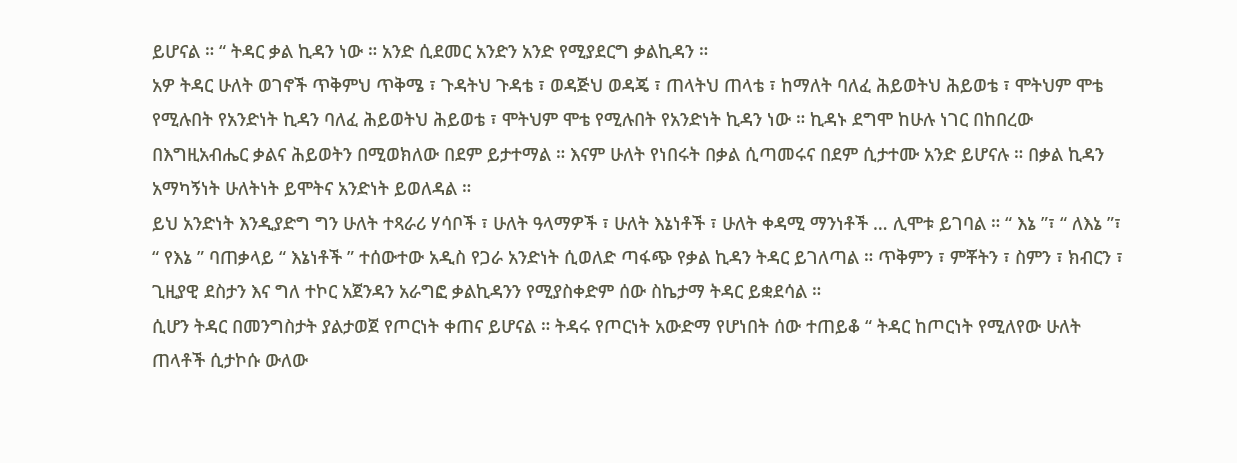ይሆናል ። “ ትዳር ቃል ኪዳን ነው ። አንድ ሲደመር አንድን አንድ የሚያደርግ ቃልኪዳን ።
አዎ ትዳር ሁለት ወገኖች ጥቅምህ ጥቅሜ ፣ ጉዳትህ ጉዳቴ ፣ ወዳጅህ ወዳጄ ፣ ጠላትህ ጠላቴ ፣ ከማለት ባለፈ ሕይወትህ ሕይወቴ ፣ ሞትህም ሞቴ የሚሉበት የአንድነት ኪዳን ባለፈ ሕይወትህ ሕይወቴ ፣ ሞትህም ሞቴ የሚሉበት የአንድነት ኪዳን ነው ። ኪዳኑ ደግሞ ከሁሉ ነገር በከበረው በእግዚአብሔር ቃልና ሕይወትን በሚወክለው በደም ይታተማል ። እናም ሁለት የነበሩት በቃል ሲጣመሩና በደም ሲታተሙ አንድ ይሆናሉ ። በቃል ኪዳን አማካኝነት ሁለትነት ይሞትና አንድነት ይወለዳል ።
ይህ አንድነት እንዲያድግ ግን ሁለት ተጻራሪ ሃሳቦች ፣ ሁለት ዓላማዎች ፣ ሁለት እኔነቶች ፣ ሁለት ቀዳሚ ማንነቶች … ሊሞቱ ይገባል ። “ እኔ ”፣ “ ለእኔ ”፣ “ የእኔ ” ባጠቃላይ “ እኔነቶች ” ተሰውተው አዲስ የጋራ አንድነት ሲወለድ ጣፋጭ የቃል ኪዳን ትዳር ይገለጣል ። ጥቅምን ፣ ምቾትን ፣ ስምን ፣ ክብርን ፣ ጊዚያዊ ደስታን እና ግለ ተኮር አጀንዳን አራግፎ ቃልኪዳንን የሚያስቀድም ሰው ስኬታማ ትዳር ይቋደሳል ።
ሲሆን ትዳር በመንግስታት ያልታወጀ የጦርነት ቀጠና ይሆናል ። ትዳሩ የጦርነት አውድማ የሆነበት ሰው ተጠይቆ “ ትዳር ከጦርነት የሚለየው ሁለት ጠላቶች ሲታኮሱ ውለው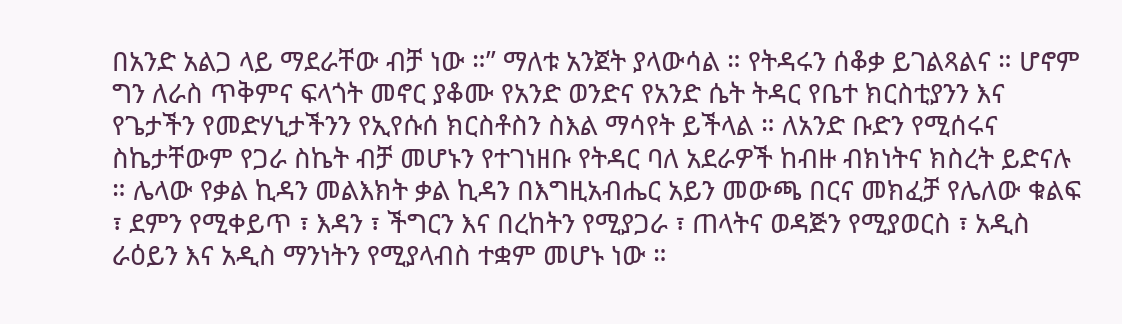በአንድ አልጋ ላይ ማደራቸው ብቻ ነው ።” ማለቱ አንጀት ያላውሳል ። የትዳሩን ሰቆቃ ይገልጻልና ። ሆኖም ግን ለራስ ጥቅምና ፍላጎት መኖር ያቆሙ የአንድ ወንድና የአንድ ሴት ትዳር የቤተ ክርስቲያንን እና የጌታችን የመድሃኒታችንን የኢየሱሰ ክርስቶስን ስእል ማሳየት ይችላል ። ለአንድ ቡድን የሚሰሩና ስኬታቸውም የጋራ ስኬት ብቻ መሆኑን የተገነዘቡ የትዳር ባለ አደራዎች ከብዙ ብክነትና ክስረት ይድናሉ ። ሌላው የቃል ኪዳን መልእክት ቃል ኪዳን በእግዚአብሔር አይን መውጫ በርና መክፈቻ የሌለው ቁልፍ ፣ ደምን የሚቀይጥ ፣ እዳን ፣ ችግርን እና በረከትን የሚያጋራ ፣ ጠላትና ወዳጅን የሚያወርስ ፣ አዲስ ራዕይን እና አዲስ ማንነትን የሚያላብስ ተቋም መሆኑ ነው ።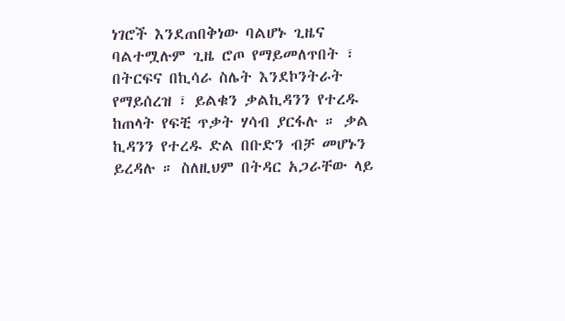ነገሮች እንደጠበቅነው ባልሆኑ ጊዜና ባልተሟሉም ጊዜ ሮጦ የማይመለጥበት ፣ በትርፍና በኪሳራ ስሌት እንደኮንትራት የማይሰረዝ ፣ ይልቁን ቃልኪዳንን የተረዱ ከጠላት የፍቺ ጥቃት ሃሳብ ያርፋሉ ። ቃል ኪዳንን የተረዱ ድል በቡድን ብቻ መሆኑን ይረዳሉ ። ስለዚህም በትዳር አጋራቸው ላይ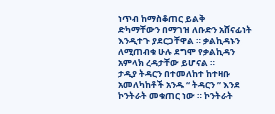ነጥብ ከማስቆጠር ይልቅ
ድካማቸውን በማገዝ ለቡድን አሸናፊነት እንዲተጉ ያደርጋቸዋል ። ቃልኪዳኑን ለሚጠብቁ ሁሉ ደግሞ የቃልኪዳን አምላክ ረዳታቸው ይሆናል ።
ታዲያ ትዳርን በተመለከተ ከተዛቡ አመለካከቶች አንዱ “ ትዳርን ” እንደ ኮንትራት መቁጠር ነው ። ኮንትራት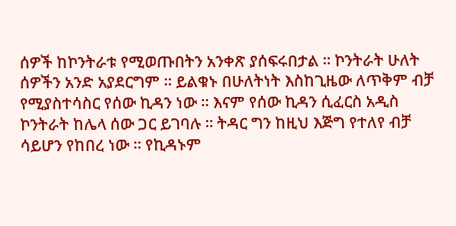ሰዎች ከኮንትራቱ የሚወጡበትን አንቀጽ ያሰፍሩበታል ። ኮንትራት ሁለት ሰዎችን አንድ አያደርግም ። ይልቁኑ በሁለትነት እስከጊዜው ለጥቅም ብቻ የሚያስተሳስር የሰው ኪዳን ነው ። እናም የሰው ኪዳን ሲፈርስ አዲስ ኮንትራት ከሌላ ሰው ጋር ይገባሉ ። ትዳር ግን ከዚህ እጅግ የተለየ ብቻ ሳይሆን የከበረ ነው ። የኪዳኑም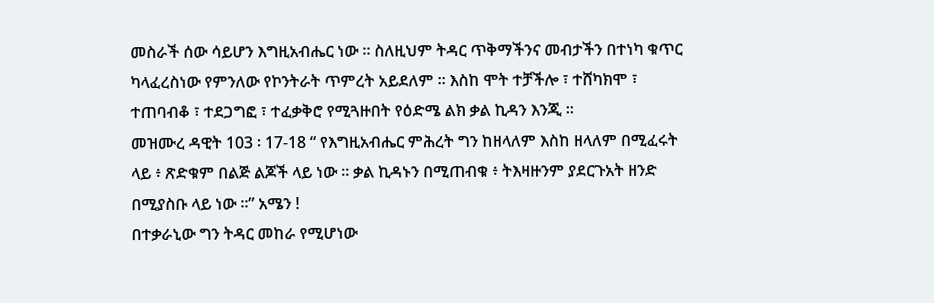መስራች ሰው ሳይሆን እግዚአብሔር ነው ። ስለዚህም ትዳር ጥቅማችንና መብታችን በተነካ ቁጥር ካላፈረስነው የምንለው የኮንትራት ጥምረት አይደለም ። እስከ ሞት ተቻችሎ ፣ ተሸካክሞ ፣ ተጠባብቆ ፣ ተደጋግፎ ፣ ተፈቃቅሮ የሚጓዙበት የዕድሜ ልክ ቃል ኪዳን እንጂ ።
መዝሙረ ዳዊት 103 ፡ 17-18 “ የእግዚአብሔር ምሕረት ግን ከዘላለም እስከ ዘላለም በሚፈሩት ላይ ፥ ጽድቁም በልጅ ልጆች ላይ ነው ። ቃል ኪዳኑን በሚጠብቁ ፥ ትእዛዙንም ያደርጉአት ዘንድ በሚያስቡ ላይ ነው ።” አሜን !
በተቃራኒው ግን ትዳር መከራ የሚሆነው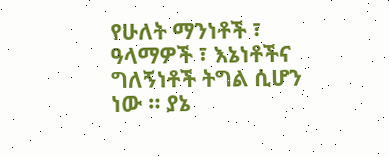የሁለት ማንነቶች ፣ ዓላማዎች ፣ እኔነቶችና ግለኝነቶች ትግል ሲሆን ነው ። ያኔ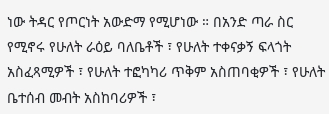ነው ትዳር የጦርነት አውድማ የሚሆነው ። በአንድ ጣራ ስር የሚኖሩ የሁለት ራዕይ ባለቤቶች ፣ የሁለት ተቀናቃኝ ፍላጎት አስፈጻሚዎች ፣ የሁለት ተፎካካሪ ጥቅም አስጠባቂዎች ፣ የሁለት ቤተሰብ መብት አስከባሪዎች ፣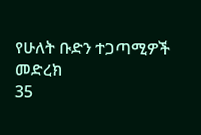የሁለት ቡድን ተጋጣሚዎች መድረክ
35